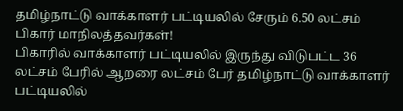தமிழ்நாட்டு வாக்காளர் பட்டியலில் சேரும் 6.50 லட்சம் பிகார் மாநிலத்தவர்கள்!
பிகாரில் வாக்காளர் பட்டியலில் இருந்து விடுபட்ட 36 லட்சம் பேரில் ஆறரை லட்சம் பேர் தமிழ்நாட்டு வாக்காளர் பட்டியலில்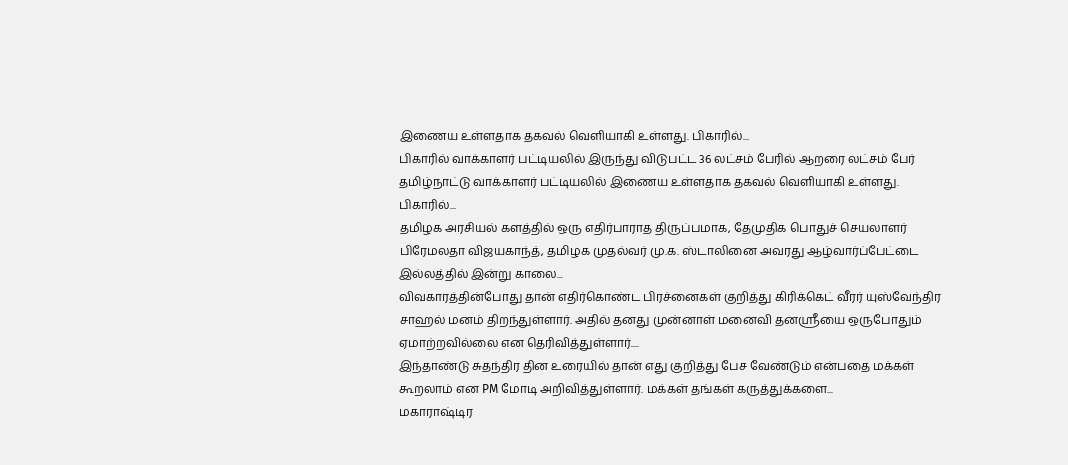இணைய உள்ளதாக தகவல் வெளியாகி உள்ளது. பிகாரில்...
பிகாரில் வாக்காளர் பட்டியலில் இருந்து விடுபட்ட 36 லட்சம் பேரில் ஆறரை லட்சம் பேர் தமிழ்நாட்டு வாக்காளர் பட்டியலில் இணைய உள்ளதாக தகவல் வெளியாகி உள்ளது. பிகாரில்...
தமிழக அரசியல் களத்தில் ஒரு எதிர்பாராத திருப்பமாக, தேமுதிக பொதுச் செயலாளர் பிரேமலதா விஜயகாந்த், தமிழக முதல்வர் மு.க. ஸ்டாலினை அவரது ஆழ்வார்ப்பேட்டை இல்லத்தில் இன்று காலை...
விவகாரத்தின்போது தான் எதிர்கொண்ட பிரச்னைகள் குறித்து கிரிக்கெட் வீரர் யுஸ்வேந்திர சாஹல் மனம் திறந்துள்ளார். அதில் தனது முன்னாள் மனைவி தனஸ்ரீயை ஒருபோதும் ஏமாற்றவில்லை என தெரிவித்துள்ளார்....
இந்தாண்டு சுதந்திர தின உரையில் தான் எது குறித்து பேச வேண்டும் என்பதை மக்கள் கூறலாம் என PM மோடி அறிவித்துள்ளார். மக்கள் தங்கள் கருத்துக்களை...
மகாராஷ்டிர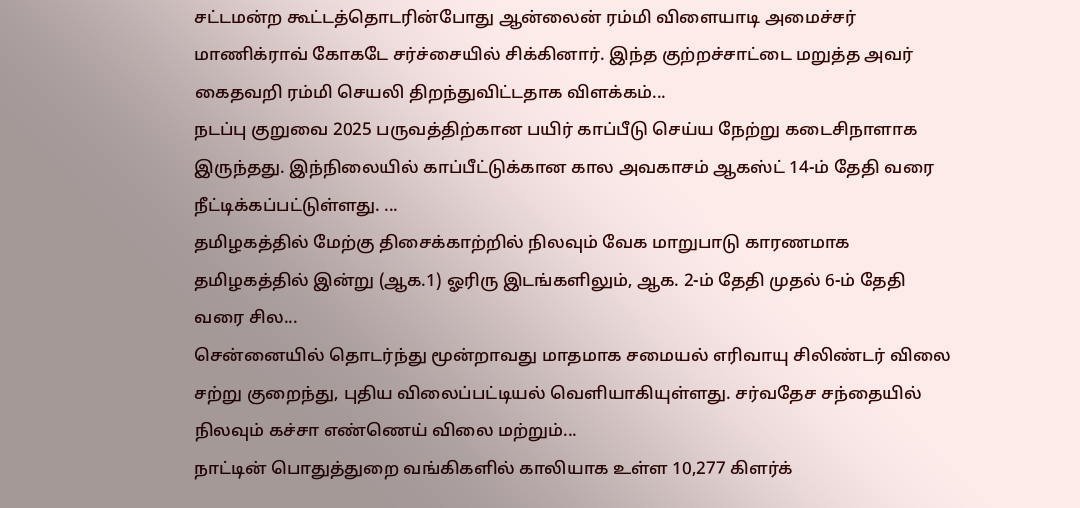சட்டமன்ற கூட்டத்தொடரின்போது ஆன்லைன் ரம்மி விளையாடி அமைச்சர் மாணிக்ராவ் கோகடே சர்ச்சையில் சிக்கினார். இந்த குற்றச்சாட்டை மறுத்த அவர் கைதவறி ரம்மி செயலி திறந்துவிட்டதாக விளக்கம்...
நடப்பு குறுவை 2025 பருவத்திற்கான பயிர் காப்பீடு செய்ய நேற்று கடைசிநாளாக இருந்தது. இந்நிலையில் காப்பீட்டுக்கான கால அவகாசம் ஆகஸ்ட் 14-ம் தேதி வரை நீட்டிக்கப்பட்டுள்ளது. ...
தமிழகத்தில் மேற்கு திசைக்காற்றில் நிலவும் வேக மாறுபாடு காரணமாக தமிழகத்தில் இன்று (ஆக.1) ஓரிரு இடங்களிலும், ஆக. 2-ம் தேதி முதல் 6-ம் தேதி வரை சில...
சென்னையில் தொடர்ந்து மூன்றாவது மாதமாக சமையல் எரிவாயு சிலிண்டர் விலை சற்று குறைந்து, புதிய விலைப்பட்டியல் வெளியாகியுள்ளது. சர்வதேச சந்தையில் நிலவும் கச்சா எண்ணெய் விலை மற்றும்...
நாட்டின் பொதுத்துறை வங்கிகளில் காலியாக உள்ள 10,277 கிளர்க்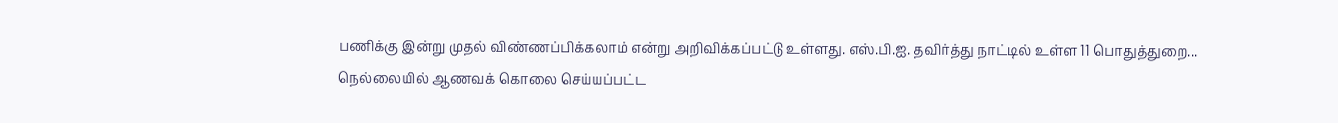பணிக்கு இன்று முதல் விண்ணப்பிக்கலாம் என்று அறிவிக்கப்பட்டு உள்ளது. எஸ்.பி.ஐ. தவிர்த்து நாட்டில் உள்ள 11 பொதுத்துறை...
நெல்லையில் ஆணவக் கொலை செய்யப்பட்ட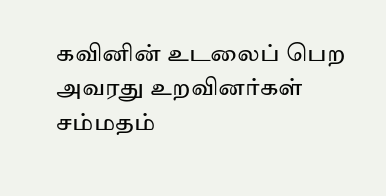கவினின் உடலைப் பெற அவரது உறவினர்கள் சம்மதம்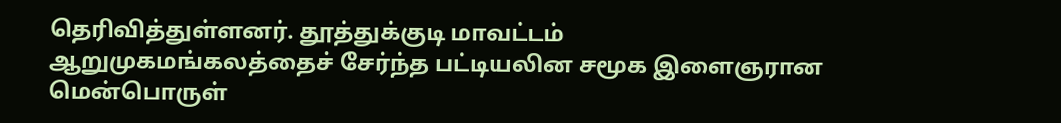தெரிவித்துள்ளனர். தூத்துக்குடி மாவட்டம் ஆறுமுகமங்கலத்தைச் சேர்ந்த பட்டியலின சமூக இளைஞரான மென்பொருள்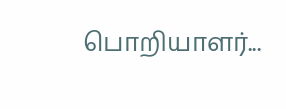பொறியாளர்...